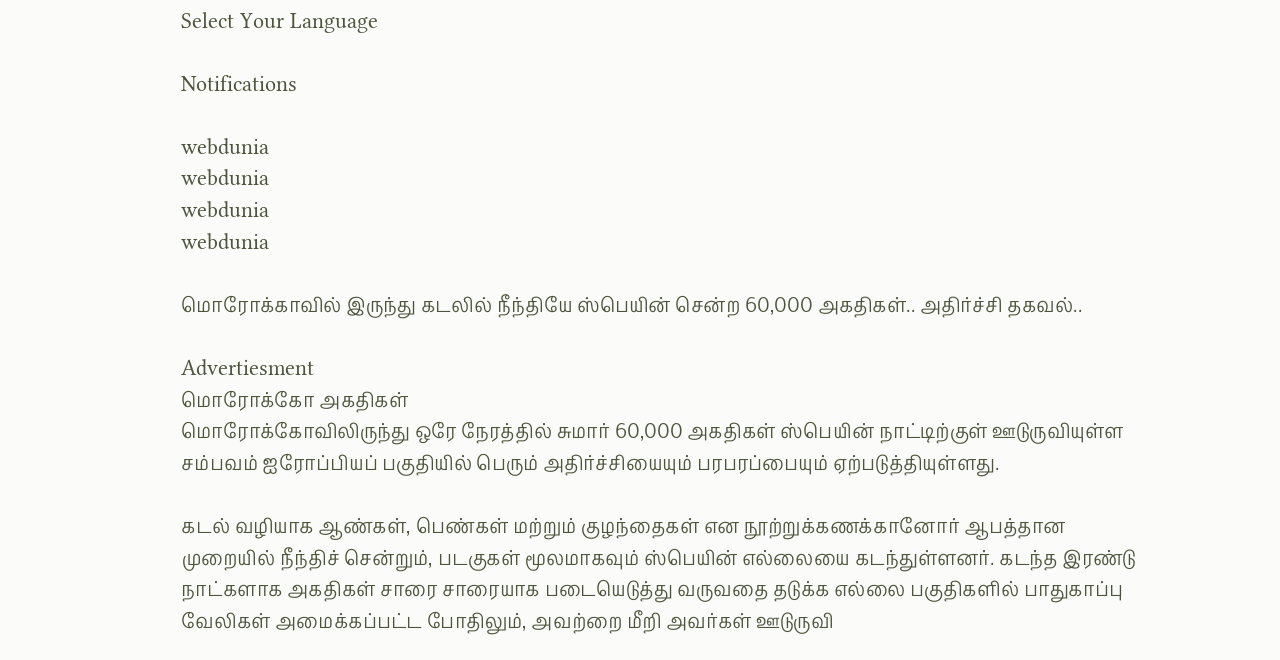Select Your Language

Notifications

webdunia
webdunia
webdunia
webdunia

மொரோக்காவில் இருந்து கடலில் நீந்தியே ஸ்பெயின் சென்ற 60,000 அகதிகள்.. அதிர்ச்சி தகவல்..

Advertiesment
மொரோக்கோ அகதிகள்
மொரோக்கோவிலிருந்து ஒரே நேரத்தில் சுமார் 60,000 அகதிகள் ஸ்பெயின் நாட்டிற்குள் ஊடுருவியுள்ள சம்பவம் ஐரோப்பியப் பகுதியில் பெரும் அதிர்ச்சியையும் பரபரப்பையும் ஏற்படுத்தியுள்ளது.

கடல் வழியாக ஆண்கள், பெண்கள் மற்றும் குழந்தைகள் என நூற்றுக்கணக்கானோர் ஆபத்தான முறையில் நீந்திச் சென்றும், படகுகள் மூலமாகவும் ஸ்பெயின் எல்லையை கடந்துள்ளனர். கடந்த இரண்டு நாட்களாக அகதிகள் சாரை சாரையாக படையெடுத்து வருவதை தடுக்க எல்லை பகுதிகளில் பாதுகாப்பு வேலிகள் அமைக்கப்பட்ட போதிலும், அவற்றை மீறி அவர்கள் ஊடுருவி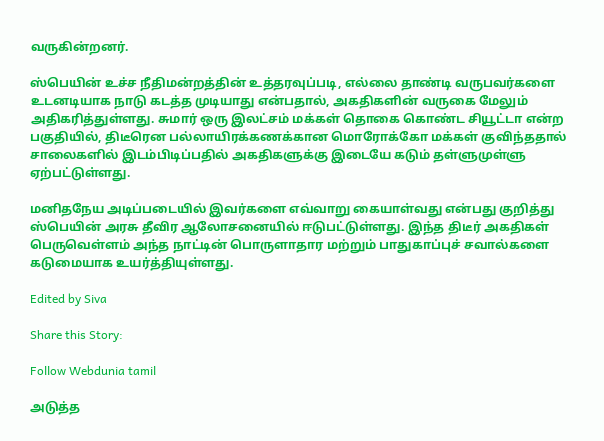வருகின்றனர்.

ஸ்பெயின் உச்ச நீதிமன்றத்தின் உத்தரவுப்படி, எல்லை தாண்டி வருபவர்களை உடனடியாக நாடு கடத்த முடியாது என்பதால், அகதிகளின் வருகை மேலும் அதிகரித்துள்ளது. சுமார் ஒரு இலட்சம் மக்கள் தொகை கொண்ட சியூட்டா என்ற பகுதியில், திடீரென பல்லாயிரக்கணக்கான மொரோக்கோ மக்கள் குவிந்ததால் சாலைகளில் இடம்பிடிப்பதில் அகதிகளுக்கு இடையே கடும் தள்ளுமுள்ளு ஏற்பட்டுள்ளது.

மனிதநேய அடிப்படையில் இவர்களை எவ்வாறு கையாள்வது என்பது குறித்து ஸ்பெயின் அரசு தீவிர ஆலோசனையில் ஈடுபட்டுள்ளது. இந்த திடீர் அகதிகள் பெருவெள்ளம் அந்த நாட்டின் பொருளாதார மற்றும் பாதுகாப்புச் சவால்களை கடுமையாக உயர்த்தியுள்ளது.

Edited by Siva

Share this Story:

Follow Webdunia tamil

அடுத்த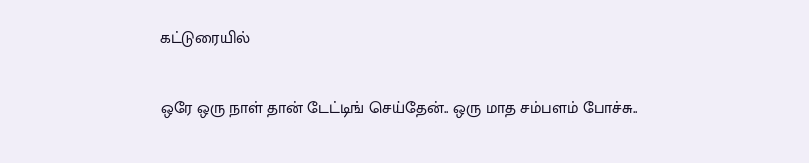கட்டுரையில்

ஒரே ஒரு நாள் தான் டேட்டிங் செய்தேன்.. ஒரு மாத சம்பளம் போச்சு..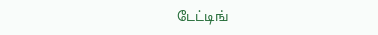டேட்டிங்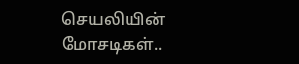செயலியின் மோசடிகள்..